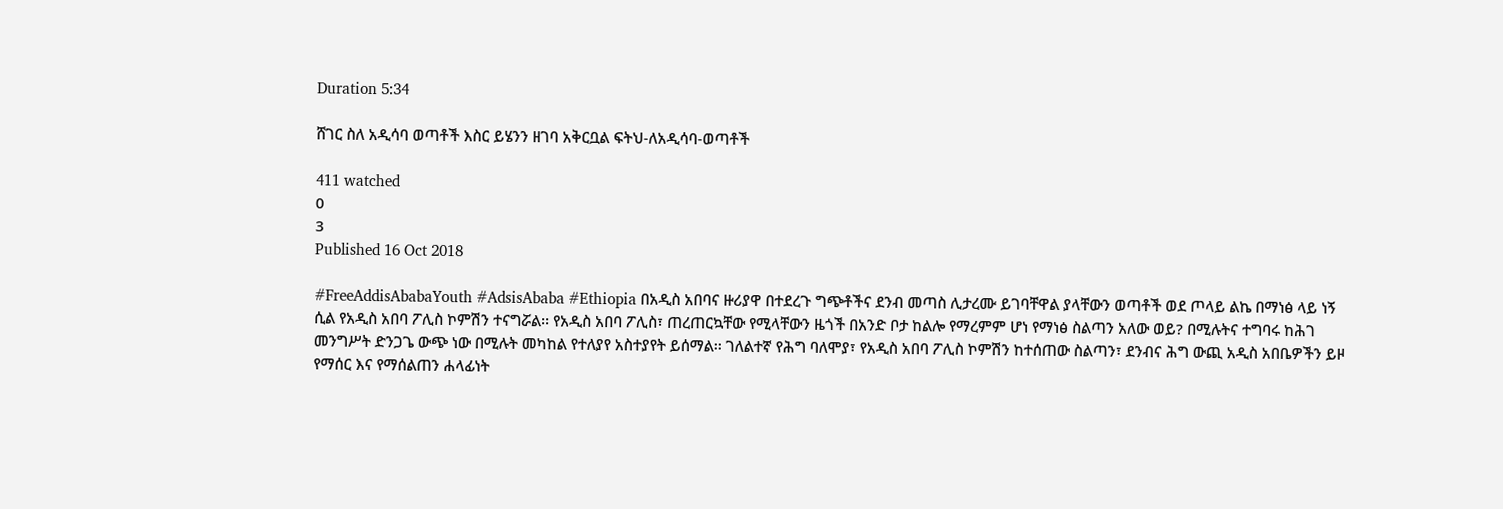Duration 5:34

ሸገር ስለ አዲሳባ ወጣቶች እስር ይሄንን ዘገባ አቅርቧል ፍትህ-ለአዲሳባ-ወጣቶች

411 watched
0
3
Published 16 Oct 2018

#FreeAddisAbabaYouth #AdsisAbaba #Ethiopia በአዲስ አበባና ዙሪያዋ በተደረጉ ግጭቶችና ደንብ መጣስ ሊታረሙ ይገባቸዋል ያላቸውን ወጣቶች ወደ ጦላይ ልኬ በማነፅ ላይ ነኝ ሲል የአዲስ አበባ ፖሊስ ኮምሽን ተናግሯል፡፡ የአዲስ አበባ ፖሊስ፣ ጠረጠርኳቸው የሚላቸውን ዜጎች በአንድ ቦታ ከልሎ የማረምም ሆነ የማነፅ ስልጣን አለው ወይ? በሚሉትና ተግባሩ ከሕገ መንግሥት ድንጋጌ ውጭ ነው በሚሉት መካከል የተለያየ አስተያየት ይሰማል፡፡ ገለልተኛ የሕግ ባለሞያ፣ የአዲስ አበባ ፖሊስ ኮምሽን ከተሰጠው ስልጣን፣ ደንብና ሕግ ውጪ አዲስ አበቤዎችን ይዞ የማሰር እና የማሰልጠን ሐላፊነት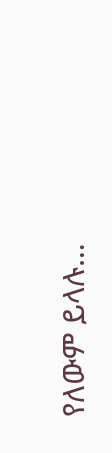የለውም ይላሉ…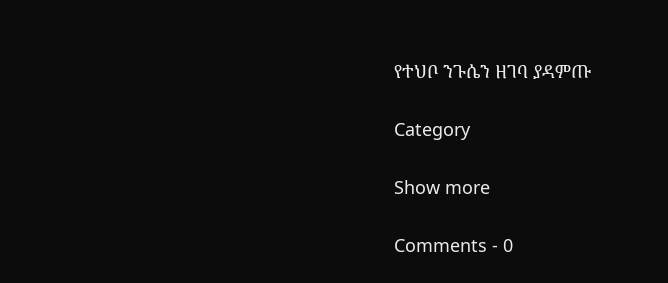የተህቦ ንጉሴን ዘገባ ያዳምጡ

Category

Show more

Comments - 0